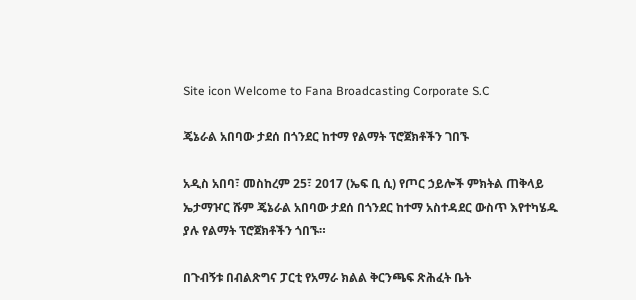Site icon Welcome to Fana Broadcasting Corporate S.C

ጄኔራል አበባው ታደሰ በጎንደር ከተማ የልማት ፕሮጀክቶችን ገበኙ

አዲስ አበባ፣ መስከረም 25፣ 2017 (ኤፍ ቢ ሲ) የጦር ኃይሎች ምክትል ጠቅላይ ኤታማዦር ሹም ጄኔራል አበባው ታደሰ በጎንደር ከተማ አስተዳደር ውስጥ እየተካሄዱ ያሉ የልማት ፕሮጀክቶችን ጎበኙ።

በጉብኝቱ በብልጽግና ፓርቲ የአማራ ክልል ቅርንጫፍ ጽሕፈት ቤት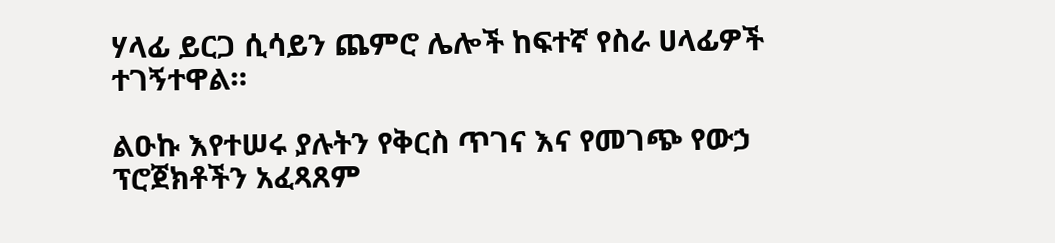ሃላፊ ይርጋ ሲሳይን ጨምሮ ሌሎች ከፍተኛ የስራ ሀላፊዎች ተገኝተዋል።

ልዑኩ እየተሠሩ ያሉትን የቅርስ ጥገና እና የመገጭ የውኃ ፕሮጀክቶችን አፈጻጸም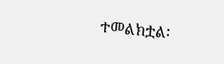ተመልክቷል፡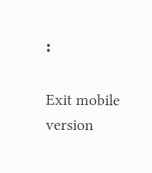፡

Exit mobile version